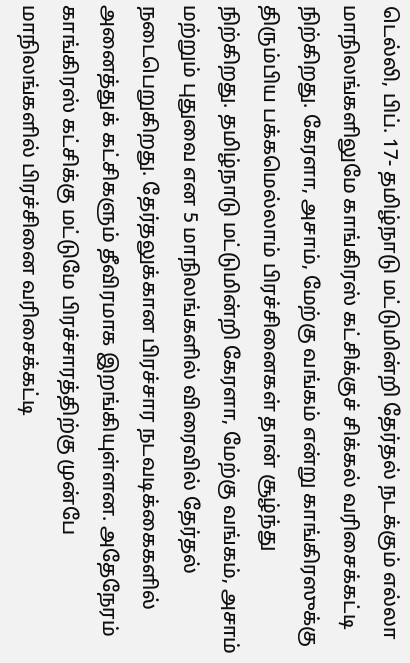டெல்லி, பிப். 17- தமிழ்நாடு மட்டுமின்றி தேர்தல் நடக்கும் எல்லா மாநிலங்களிலுமே காங்கிரஸ் கட்சிக்குச் சிக்கல் வரிசைக்கட்டி நிற்கிறது. கேரளா, அசாம், மேற்கு வங்கம் என்று காங்கிரஸுக்கு திரும்பிய பக்கமெல்லாம் பிரச்சினைகள் தான் சூழ்ந்து நிற்கிறது. தமிழ்நாடு மட்டுமின்றி கேரளா, மேற்கு வங்கம், அசாம் மற்றும் புதுவை என 5 மாநிலங்களில் விரைவில் தேர்தல் நடைபெறுகிறது. தேர்தலுக்கான பிரச்சார நடவடிக்கைகளில் அனைத்துக் கட்சிகளும் தீவிரமாக இறங்கியுள்ளன. அதேநேரம் காங்கிரஸ் கட்சிக்கு மட்டுமே பிரச்சாரத்திற்கு முன்பே மாநிலங்களில் பிரச்சினை வரிசைக்கட்டி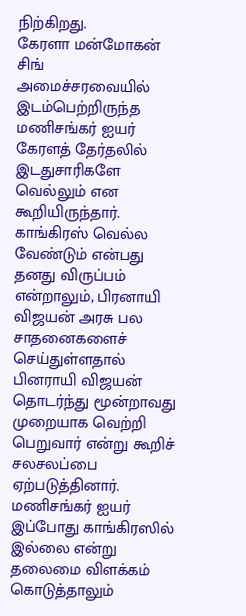நிற்கிறது.
கேரளா மன்மோகன் சிங் அமைச்சரவையில் இடம்பெற்றிருந்த மணிசங்கர் ஐயர் கேரளத் தேர்தலில் இடதுசாரிகளே வெல்லும் என கூறியிருந்தார். காங்கிரஸ் வெல்ல வேண்டும் என்பது தனது விருப்பம் என்றாலும், பிரனாயி விஜயன் அரசு பல சாதனைகளைச் செய்துள்ளதால் பினராயி விஜயன் தொடர்ந்து மூன்றாவது முறையாக வெற்றி பெறுவார் என்று கூறிச் சலசலப்பை ஏற்படுத்தினார். மணிசங்கர் ஐயர் இப்போது காங்கிரஸில் இல்லை என்று தலைமை விளக்கம் கொடுத்தாலும்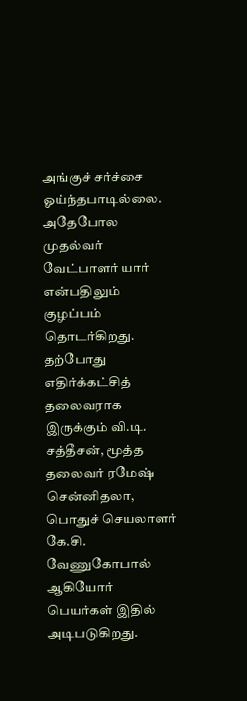அங்குச் சர்ச்சை ஓய்ந்தபாடில்லை. அதேபோல முதல்வர் வேட்பாளர் யார் என்பதிலும் குழப்பம் தொடர்கிறது. தற்போது எதிர்க்கட்சித் தலைவராக இருக்கும் வி.டி. சத்தீசன், மூத்த தலைவர் ரமேஷ் சென்னிதலா, பொதுச் செயலாளர் கே.சி. வேணுகோபால் ஆகியோர் பெயர்கள் இதில் அடிபடுகிறது.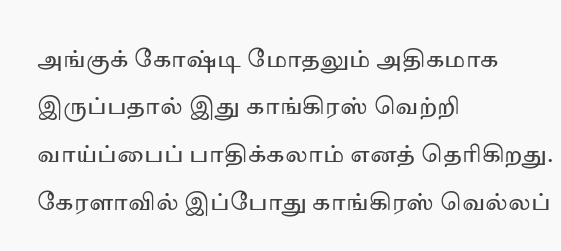அங்குக் கோஷ்டி மோதலும் அதிகமாக இருப்பதால் இது காங்கிரஸ் வெற்றி வாய்ப்பைப் பாதிக்கலாம் எனத் தெரிகிறது. கேரளாவில் இப்போது காங்கிரஸ் வெல்லப்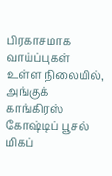பிரகாசமாக வாய்ப்புகள் உள்ள நிலையில், அங்குக் காங்கிரஸ் கோஷ்டிப் பூசல் மிகப்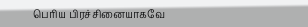பெரிய பிரச்சினையாகவே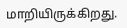மாறியிருக்கிறது.